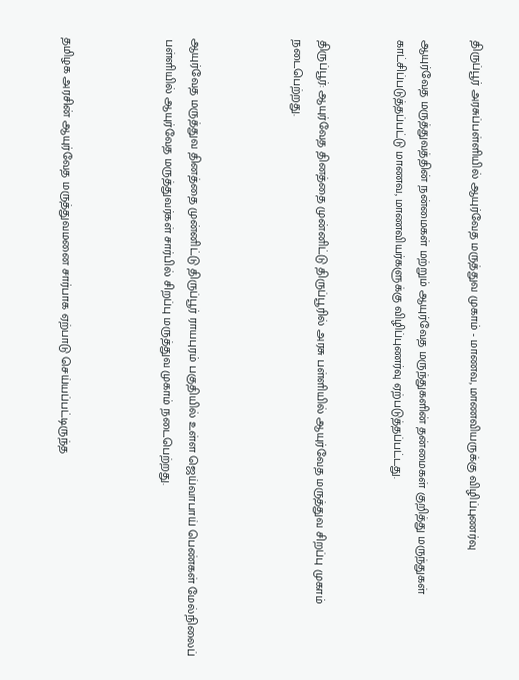திருப்பூர் அரசுப்பள்ளியில் ஆயுர்வேத மருத்துவ முகாம் - மாணவ, மாணவியருக்கு விழிப்புணர்வு

ஆயுர்வேத மருத்துவத்தின் நன்மைகள் மற்றும் ஆயுர்வேத மருந்துகளின் தன்மைகள் குறித்து மருந்துகள் காட்சிப்படுத்தப்பட்டு மாணவ, மாணவியர்களுக்கு விழிப்புணர்வு ஏற்படுத்தப்பட்டது.


திருப்பூர்: ஆயுர்வேத தினத்தை முன்னிட்டு திருப்பூரில் அரசு பள்ளியில் ஆயுர்வேத மருத்துவ சிறப்பு முகாம் நடைபெற்றது.



ஆயுர்வேத மருத்துவ தினத்தை முன்னிட்டு திருப்பூர் ராயபுரம் பகுதியில் உள்ள ஜெய்வாபாய் பெண்கள் மேல்நிலைப் பள்ளியில் ஆயுர்வேத மருத்துவர்கள் சார்பில் சிறப்பு மருத்துவ முகாம் நடைபெற்றது.



தமிழக அரசின் ஆயுர்வேத மருத்துவமனை சார்பாக ஏற்பாடு செய்யப்பட்டிருந்த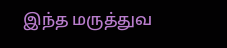இந்த மருத்துவ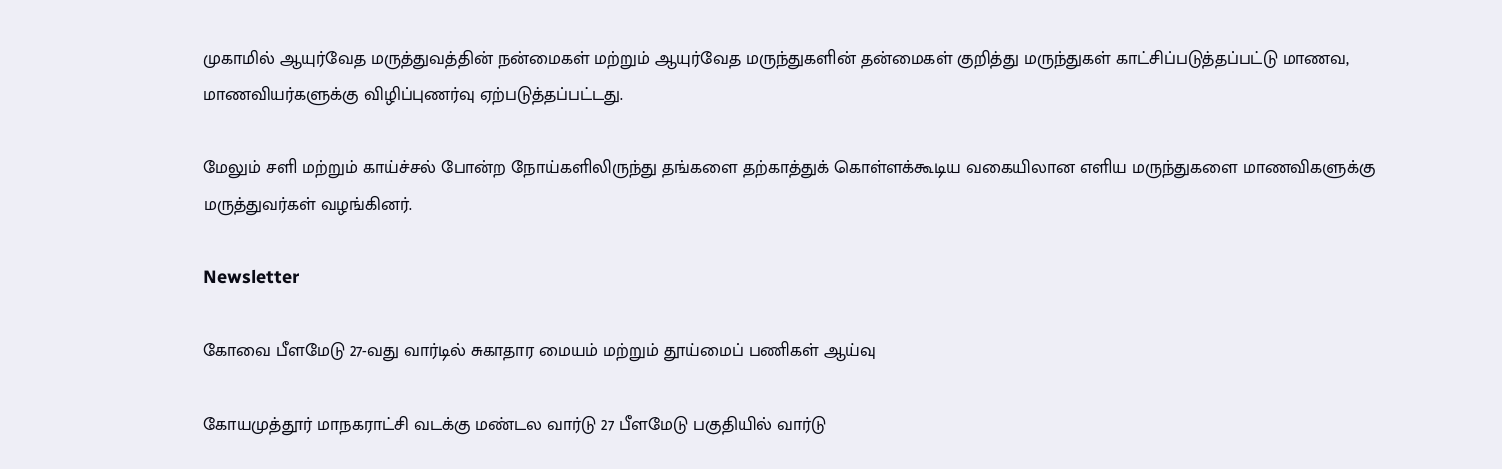முகாமில் ஆயுர்வேத மருத்துவத்தின் நன்மைகள் மற்றும் ஆயுர்வேத மருந்துகளின் தன்மைகள் குறித்து மருந்துகள் காட்சிப்படுத்தப்பட்டு மாணவ, மாணவியர்களுக்கு விழிப்புணர்வு ஏற்படுத்தப்பட்டது.

மேலும் சளி மற்றும் காய்ச்சல் போன்ற நோய்களிலிருந்து தங்களை தற்காத்துக் கொள்ளக்கூடிய வகையிலான எளிய மருந்துகளை மாணவிகளுக்கு மருத்துவர்கள் வழங்கினர்.

Newsletter

கோவை பீளமேடு 27-வது வார்டில் சுகாதார மையம் மற்றும் தூய்மைப் பணிகள் ஆய்வு

கோயமுத்தூர் மாநகராட்சி வடக்கு மண்டல வார்டு 27 பீளமேடு பகுதியில் வார்டு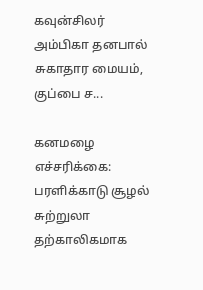கவுன்சிலர் அம்பிகா தனபால் சுகாதார மையம், குப்பை ச...

கனமழை எச்சரிக்கை: பரளிக்காடு சூழல் சுற்றுலா தற்காலிகமாக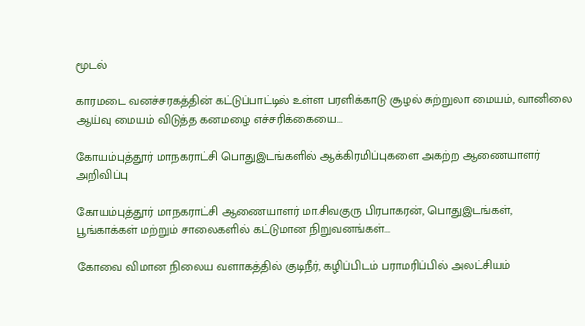மூடல்

காரமடை வனச்சரகத்தின் கட்டுப்பாட்டில் உள்ள பரளிக்காடு சூழல் சுற்றுலா மையம், வானிலை ஆய்வு மையம் விடுத்த கனமழை எச்சரிக்கையை...

கோயம்புத்தூர் மாநகராட்சி பொதுஇடங்களில் ஆக்கிரமிப்புகளை அகற்ற ஆணையாளர் அறிவிப்பு

கோயம்புத்தூர் மாநகராட்சி ஆணையாளர் மா.சிவகுரு பிரபாகரன், பொதுஇடங்கள், பூங்காக்கள் மற்றும் சாலைகளில் கட்டுமான நிறுவனங்கள்...

கோவை விமான நிலைய வளாகத்தில் குடிநீர், கழிப்பிடம் பராமரிப்பில் அலட்சியம்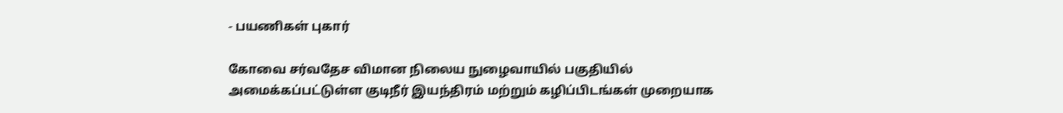- பயணிகள் புகார்

கோவை சர்வதேச விமான நிலைய நுழைவாயில் பகுதியில் அமைக்கப்பட்டுள்ள குடிநீர் இயந்திரம் மற்றும் கழிப்பிடங்கள் முறையாக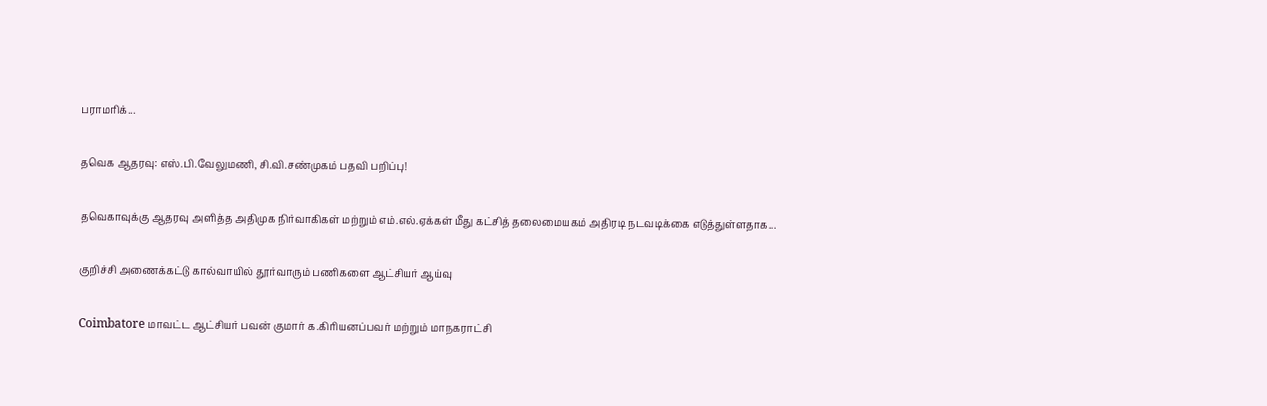பராமரிக்...

தவெக ஆதரவு: எஸ்.பி.வேலுமணி, சி.வி.சண்முகம் பதவி பறிப்பு!

தவெகாவுக்கு ஆதரவு அளித்த அதிமுக நிர்வாகிகள் மற்றும் எம்.எல்.ஏக்கள் மீது கட்சித் தலைமையகம் அதிரடி நடவடிக்கை எடுத்துள்ளதாக...

குறிச்சி அணைக்கட்டு கால்வாயில் தூர்வாரும் பணிகளை ஆட்சியர் ஆய்வு

Coimbatore மாவட்ட ஆட்சியர் பவன் குமார் க.கிரியனப்பவர் மற்றும் மாநகராட்சி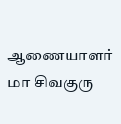ஆணையாளர்  மா சிவகுரு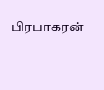பிரபாகரன்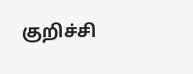குறிச்சி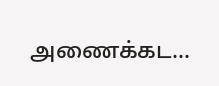அணைக்கட...